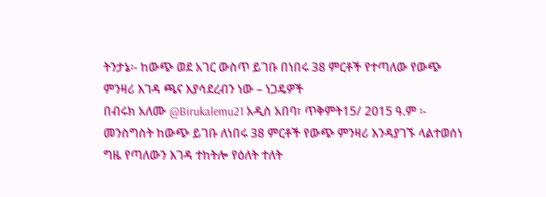ትንታኔ፡- ከውጭ ወደ አገር ውስጥ ይገቡ በነበሩ 38 ምርቶች የተጣለው የውጭ ምንዛሪ እገዳ ጫና እያሳደረብን ነው – ነጋዴዎች
በብሩክ አለሙ @Birukalemu21 አዲስ አበባ፣ ጥቅምት15/ 2015 ዓ.ም ፡- መንስግስት ከውጭ ይገቡ ለነበሩ 38 ምርቶች የውጭ ምንዛሪ እንዳያገኙ ላልተወሰነ ግዜ የጣለውን እገዳ ተከትሎ የዕለት ተለት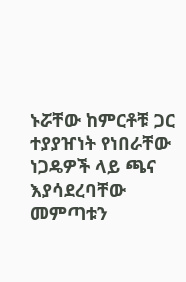ኑሯቸው ከምርቶቹ ጋር ተያያዠነት የነበራቸው ነጋዴዎች ላይ ጫና እያሳደረባቸው መምጣቱን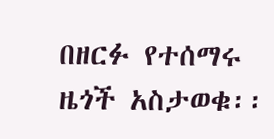በዘርፉ የተሰማሩ ዜጎች አስታወቁ፡፡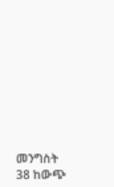መንግስት 38 ከውጭ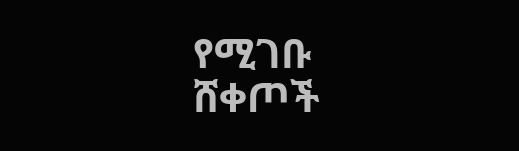የሚገቡ ሸቀጦች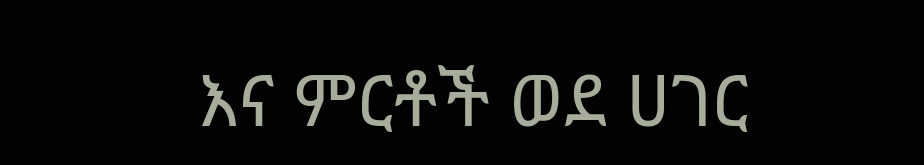እና ምርቶች ወደ ሀገር